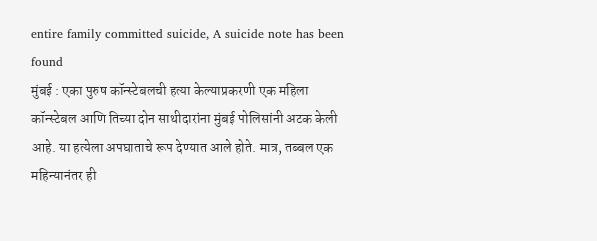entire family committed suicide, A suicide note has been found
मुंबई : एका पुरुष कॉन्स्टेबलची हत्या केल्याप्रकरणी एक महिला कॉन्स्टेबल आणि तिच्या दोन साथीदारांना मुंबई पोलिसांनी अटक केली आहे. या हत्येला अपघाताचे रूप देण्यात आले होते. मात्र, तब्बल एक महिन्यानंतर ही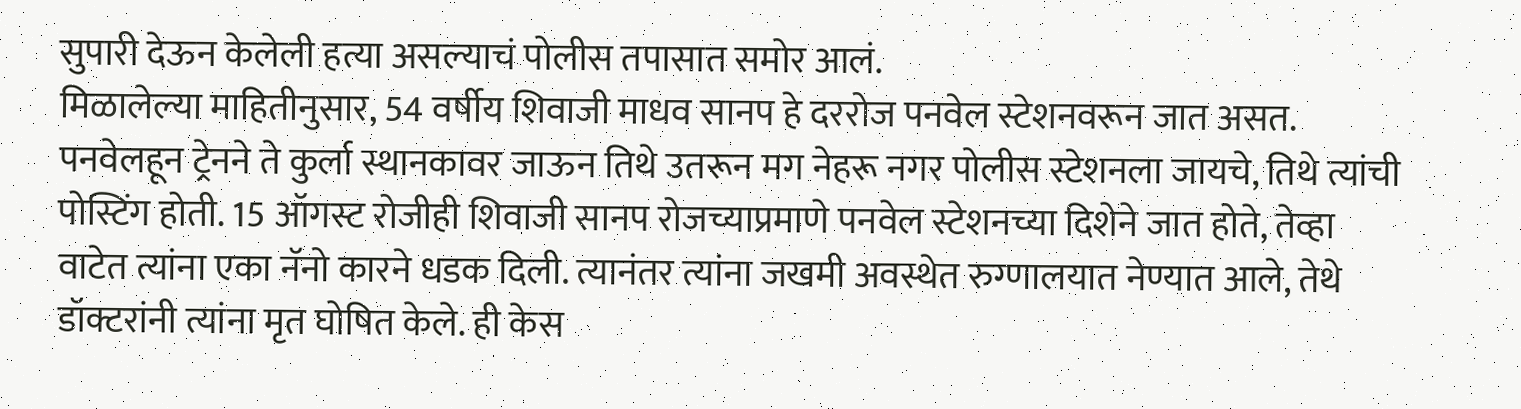सुपारी देऊन केलेली हत्या असल्याचं पोलीस तपासात समोर आलं.
मिळालेल्या माहितीनुसार, 54 वर्षीय शिवाजी माधव सानप हे दररोज पनवेल स्टेशनवरून जात असत. पनवेलहून ट्रेनने ते कुर्ला स्थानकावर जाऊन तिथे उतरून मग नेहरू नगर पोलीस स्टेशनला जायचे, तिथे त्यांची पोस्टिंग होती. 15 ऑगस्ट रोजीही शिवाजी सानप रोजच्याप्रमाणे पनवेल स्टेशनच्या दिशेने जात होते, तेव्हा वाटेत त्यांना एका नॅनो कारने धडक दिली. त्यानंतर त्यांना जखमी अवस्थेत रुग्णालयात नेण्यात आले, तेथे डॉक्टरांनी त्यांना मृत घोषित केले. ही केस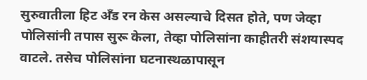सुरुवातीला हिट अँड रन केस असल्याचे दिसत होते, पण जेव्हा पोलिसांनी तपास सुरू केला, तेव्हा पोलिसांना काहीतरी संशयास्पद वाटले. तसेच पोलिसांना घटनास्थळापासून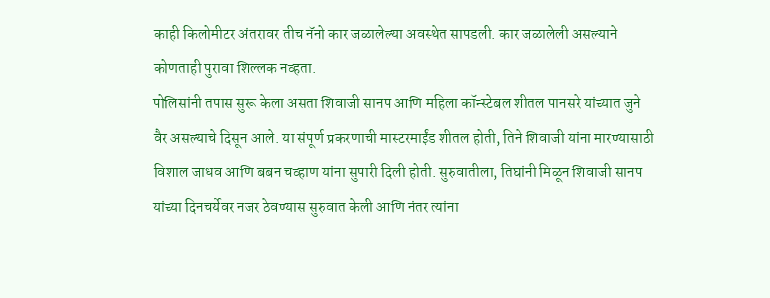काही किलोमीटर अंतरावर तीच नॅनो कार जळालेल्या अवस्थेत सापडली. कार जळालेली असल्याने कोणताही पुरावा शिल्लक नव्हता.
पोलिसांनी तपास सुरू केला असता शिवाजी सानप आणि महिला कॉन्स्टेबल शीतल पानसरे यांच्यात जुने वैर असल्याचे दिसून आले. या संपूर्ण प्रकरणाची मास्टरमाईंड शीतल होती, तिने शिवाजी यांना मारण्यासाठी विशाल जाधव आणि बबन चव्हाण यांना सुपारी दिली होती. सुरुवातीला, तिघांनी मिळून शिवाजी सानप यांच्या दिनचर्येवर नजर ठेवण्यास सुरुवात केली आणि नंतर त्यांना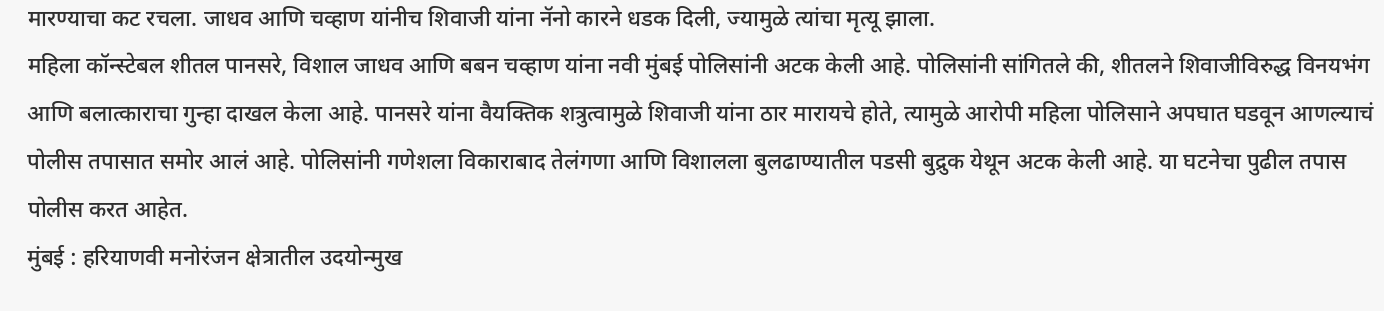मारण्याचा कट रचला. जाधव आणि चव्हाण यांनीच शिवाजी यांना नॅनो कारने धडक दिली, ज्यामुळे त्यांचा मृत्यू झाला.
महिला कॉन्स्टेबल शीतल पानसरे, विशाल जाधव आणि बबन चव्हाण यांना नवी मुंबई पोलिसांनी अटक केली आहे. पोलिसांनी सांगितले की, शीतलने शिवाजीविरुद्ध विनयभंग आणि बलात्काराचा गुन्हा दाखल केला आहे. पानसरे यांना वैयक्तिक शत्रुत्वामुळे शिवाजी यांना ठार मारायचे होते, त्यामुळे आरोपी महिला पोलिसाने अपघात घडवून आणल्याचं पोलीस तपासात समोर आलं आहे. पोलिसांनी गणेशला विकाराबाद तेलंगणा आणि विशालला बुलढाण्यातील पडसी बुद्रुक येथून अटक केली आहे. या घटनेचा पुढील तपास पोलीस करत आहेत.
मुंबई : हरियाणवी मनोरंजन क्षेत्रातील उदयोन्मुख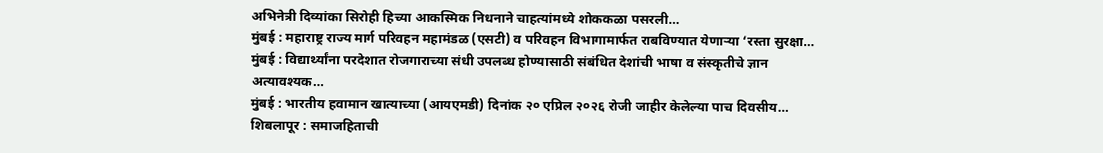अभिनेत्री दिव्यांका सिरोही हिच्या आकस्मिक निधनाने चाहत्यांमध्ये शोककळा पसरली…
मुंबई : महाराष्ट्र राज्य मार्ग परिवहन महामंडळ (एसटी) व परिवहन विभागामार्फत राबविण्यात येणाऱ्या ‘रस्ता सुरक्षा…
मुंबई : विद्यार्थ्यांना परदेशात रोजगाराच्या संधी उपलब्ध होण्यासाठी संबंधित देशांची भाषा व संस्कृतीचे ज्ञान अत्यावश्यक…
मुंबई : भारतीय हवामान खात्याच्या (आयएमडी) दिनांक २० एप्रिल २०२६ रोजी जाहीर केलेल्या पाच दिवसीय…
शिबलापूर : समाजहिताची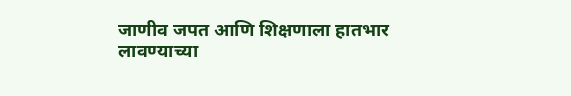जाणीव जपत आणि शिक्षणाला हातभार लावण्याच्या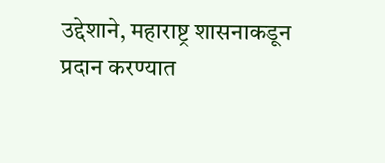उद्देशाने, महाराष्ट्र शासनाकडून प्रदान करण्यात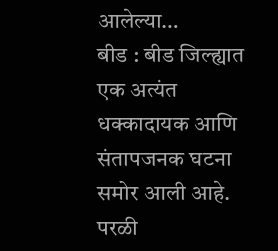आलेल्या…
बीड : बीड जिल्ह्यात एक अत्यंत धक्कादायक आणि संतापजनक घटना समोर आली आहे. परळी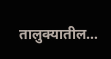तालुक्यातील…